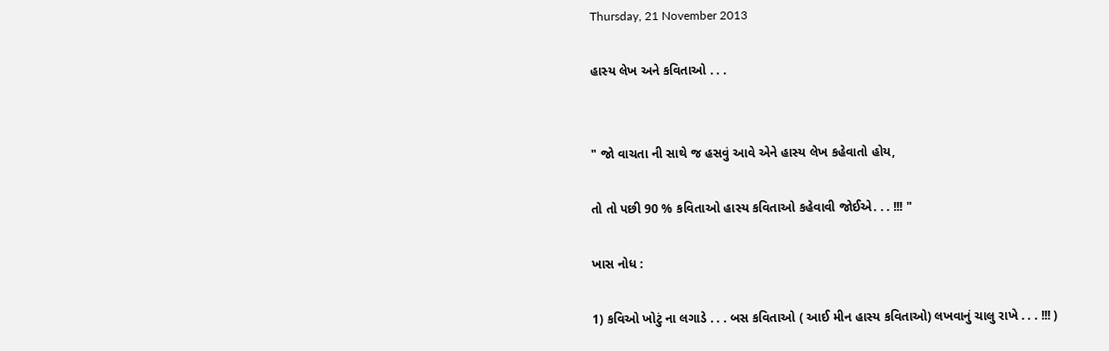Thursday, 21 November 2013

હાસ્ય લેખ અને કવિતાઓ . . .


" જો વાચતા ની સાથે જ હસવું આવે એને હાસ્ય લેખ કહેવાતો હોય,

તો તો પછી 90 % કવિતાઓ હાસ્ય કવિતાઓ કહેવાવી જોઈએ. . . !!! "

ખાસ નોધ :

1) કવિઓ ખોટું ના લગાડે . . . બસ કવિતાઓ ( આઈ મીન હાસ્ય કવિતાઓ) લખવાનું ચાલુ રાખે . . . !!! )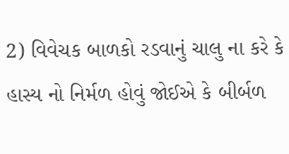2) વિવેચક બાળકો રડવાનું ચાલુ ના કરે કે હાસ્ય નો નિર્મળ હોવું જોઈએ કે બીર્બળ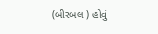(બીરબલ ) હોવું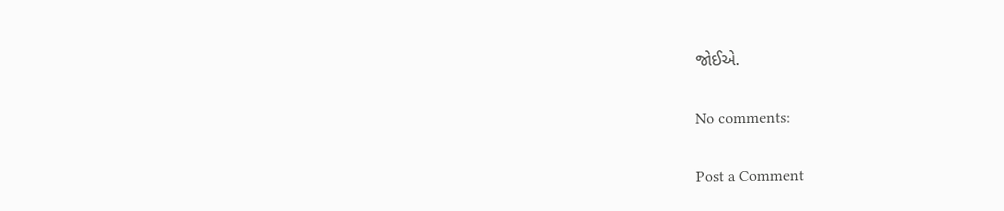જોઈએ.

No comments:

Post a Comment